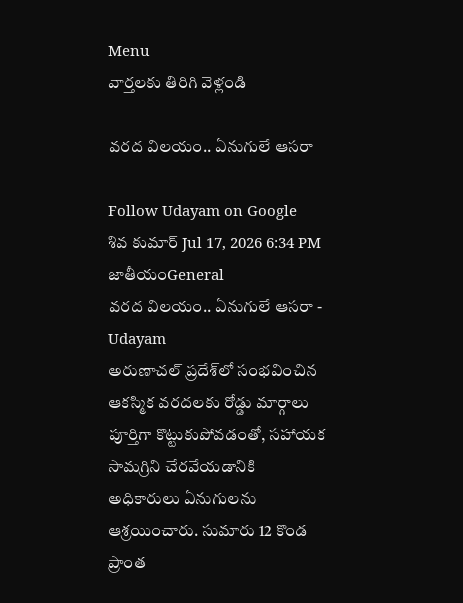Menu
వార్తలకు తిరిగి వెళ్లండి

వరద విలయం.. ఏనుగులే ఆసరా

Follow Udayam on Google
శివ కుమార్ Jul 17, 2026 6:34 PM జాతీయంGeneral
వరద విలయం.. ఏనుగులే ఆసరా - Udayam
అరుణాచల్ ప్రదేశ్‌లో సంభవించిన ఆకస్మిక వరదలకు రోడ్డు మార్గాలు పూర్తిగా కొట్టుకుపోవడంతో, సహాయక సామగ్రిని చేరవేయడానికి అధికారులు ఏనుగులను ఆశ్రయించారు. సుమారు 12 కొండ ప్రాంత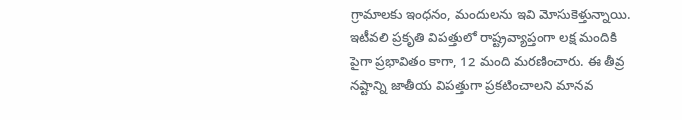గ్రామాలకు ఇంధనం, మందులను ఇవి మోసుకెళ్తున్నాయి. ఇటీవలి ప్రకృతి విపత్తులో రాష్ట్రవ్యాప్తంగా లక్ష మందికి పైగా ప్రభావితం కాగా, 12 మంది మరణించారు. ఈ తీవ్ర నష్టాన్ని జాతీయ విపత్తుగా ప్రకటించాలని మానవ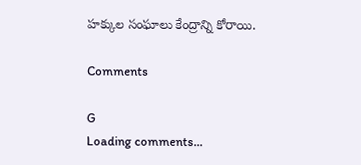హక్కుల సంఘాలు కేంద్రాన్ని కోరాయి.

Comments

G
Loading comments...